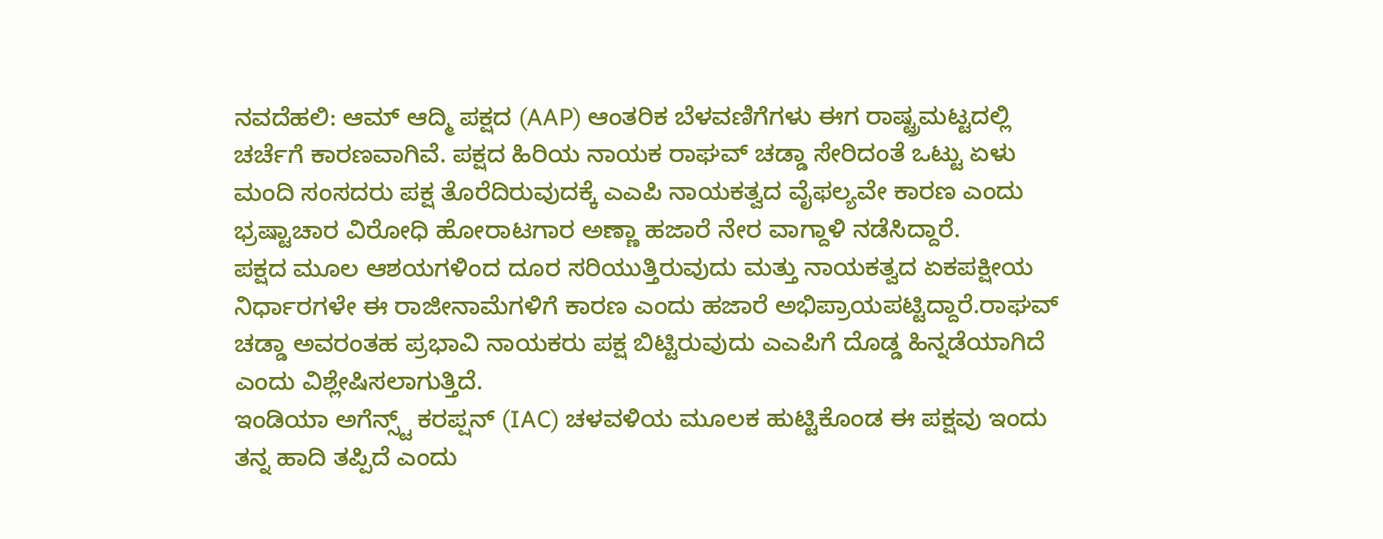ನವದೆಹಲಿ: ಆಮ್ ಆದ್ಮಿ ಪಕ್ಷದ (AAP) ಆಂತರಿಕ ಬೆಳವಣಿಗೆಗಳು ಈಗ ರಾಷ್ಟ್ರಮಟ್ಟದಲ್ಲಿ ಚರ್ಚೆಗೆ ಕಾರಣವಾಗಿವೆ. ಪಕ್ಷದ ಹಿರಿಯ ನಾಯಕ ರಾಘವ್ ಚಡ್ಡಾ ಸೇರಿದಂತೆ ಒಟ್ಟು ಏಳು ಮಂದಿ ಸಂಸದರು ಪಕ್ಷ ತೊರೆದಿರುವುದಕ್ಕೆ ಎಎಪಿ ನಾಯಕತ್ವದ ವೈಫಲ್ಯವೇ ಕಾರಣ ಎಂದು ಭ್ರಷ್ಟಾಚಾರ ವಿರೋಧಿ ಹೋರಾಟಗಾರ ಅಣ್ಣಾ ಹಜಾರೆ ನೇರ ವಾಗ್ದಾಳಿ ನಡೆಸಿದ್ದಾರೆ.
ಪಕ್ಷದ ಮೂಲ ಆಶಯಗಳಿಂದ ದೂರ ಸರಿಯುತ್ತಿರುವುದು ಮತ್ತು ನಾಯಕತ್ವದ ಏಕಪಕ್ಷೀಯ ನಿರ್ಧಾರಗಳೇ ಈ ರಾಜೀನಾಮೆಗಳಿಗೆ ಕಾರಣ ಎಂದು ಹಜಾರೆ ಅಭಿಪ್ರಾಯಪಟ್ಟಿದ್ದಾರೆ.ರಾಘವ್ ಚಡ್ಡಾ ಅವರಂತಹ ಪ್ರಭಾವಿ ನಾಯಕರು ಪಕ್ಷ ಬಿಟ್ಟಿರುವುದು ಎಎಪಿಗೆ ದೊಡ್ಡ ಹಿನ್ನಡೆಯಾಗಿದೆ ಎಂದು ವಿಶ್ಲೇಷಿಸಲಾಗುತ್ತಿದೆ.
ಇಂಡಿಯಾ ಅಗೆನ್ಸ್ಟ್ ಕರಪ್ಷನ್ (IAC) ಚಳವಳಿಯ ಮೂಲಕ ಹುಟ್ಟಿಕೊಂಡ ಈ ಪಕ್ಷವು ಇಂದು ತನ್ನ ಹಾದಿ ತಪ್ಪಿದೆ ಎಂದು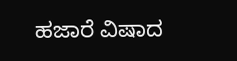ಹಜಾರೆ ವಿಷಾದ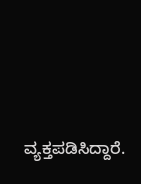ವ್ಯಕ್ತಪಡಿಸಿದ್ದಾರೆ.